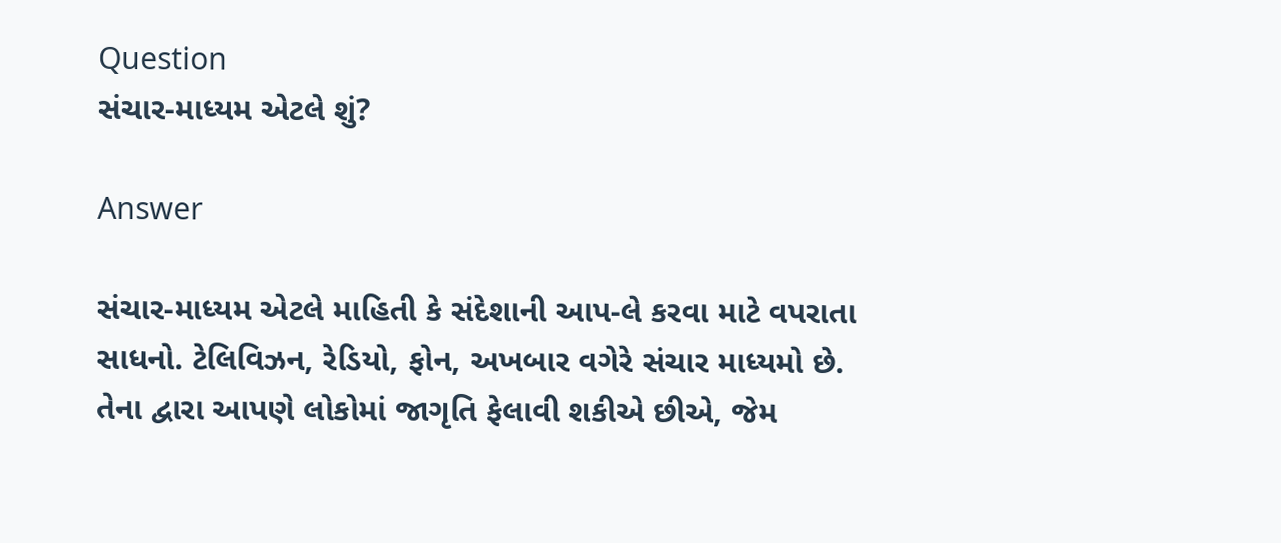Question
સંચાર-માધ્યમ એટલે શું?

Answer

સંચાર-માધ્યમ એટલે માહિતી કે સંદેશાની આપ-લે કરવા માટે વપરાતા સાધનો. ટેલિવિઝન, રેડિયો, ફોન, અખબાર વગેરે સંચાર માધ્યમો છે. તેના દ્વારા આપણે લોકોમાં જાગૃતિ ફેલાવી શકીએ છીએ, જેમ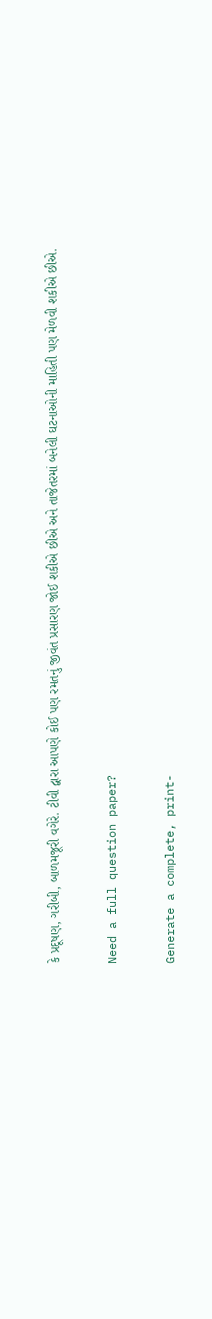કે પ્રદૂષણ, ગરીબી, બાળમજૂરી વગેરે. ટીવી દ્વારા આપણે કોઈ પણ રમતનું જીવંત પ્રસારણ જોઈ શકીએ છીએ અને તાજેતરમાં બનેલી ઘટનાઓની માહિતી પણ મેળવી શકીએ છીએ.

Need a full question paper?

Generate a complete, print-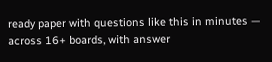ready paper with questions like this in minutes — across 16+ boards, with answer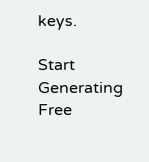keys.

Start Generating Free